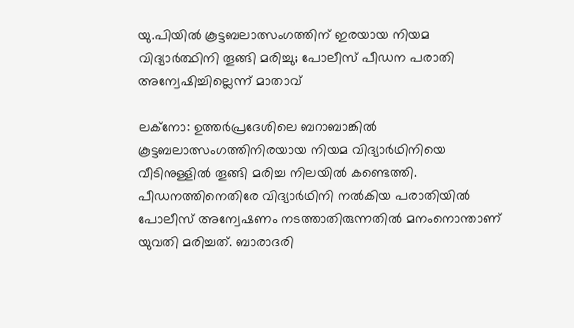യു.പിയില്‍ കൂട്ടബലാത്സംഗത്തിന് ഇരയായ നിയമ വിദ്യാര്‍ത്ഥിനി തൂങ്ങി മരിച്ചു; പോലീസ് പീഡന പരാതി അന്വേഷിച്ചില്ലെന്ന് മാതാവ്

ലക്‌നോ: ഉത്തര്‍പ്രദേശിലെ ബറാബാങ്കില്‍ കൂട്ടബലാത്സംഗത്തിനിരയായ നിയമ വിദ്യാര്‍ഥിനിയെ വീടിനുള്ളില്‍ തൂങ്ങി മരിച്ച നിലയില്‍ കണ്ടെത്തി. പീഡനത്തിനെതിരേ വിദ്യാര്‍ഥിനി നല്‍കിയ പരാതിയില്‍ പോലീസ് അന്വേഷണം നടത്താതിരുന്നതില്‍ മനംനൊന്താണ് യുവതി മരിച്ചത്. ബാരാദരി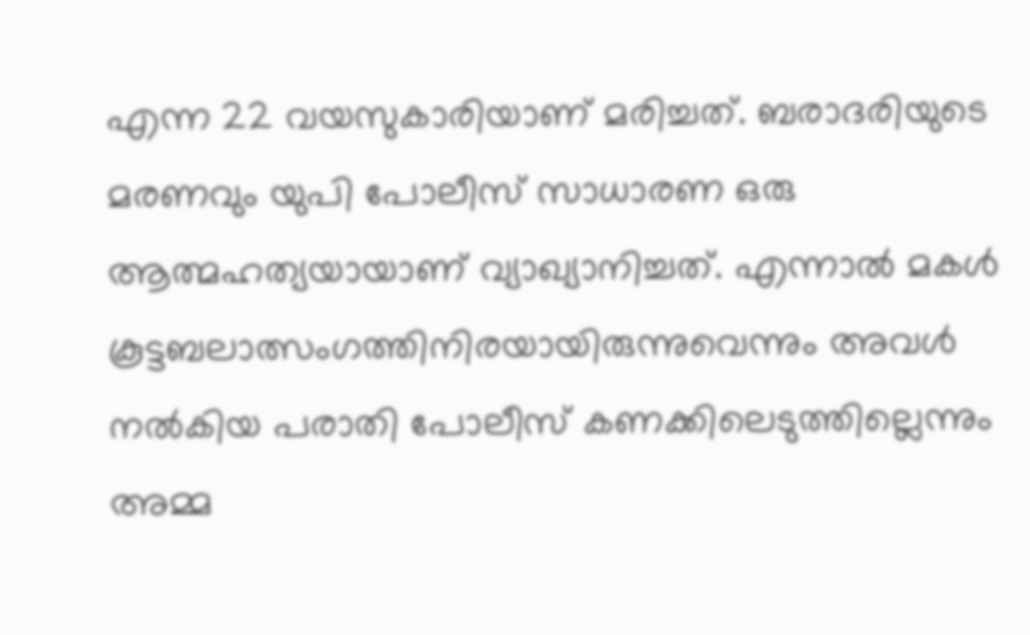എന്ന 22 വയസുകാരിയാണ് മരിച്ചത്. ബരാദരിയുടെ മരണവും യുപി പോലീസ് സാധാരണ ഒരു ആത്മഹത്യയായാണ് വ്യാഖ്യാനിച്ചത്. എന്നാല്‍ മകള്‍ കൂട്ടബലാത്സംഗത്തിനിരയായിരുന്നുവെന്നും അവള്‍ നല്‍കിയ പരാതി പോലീസ് കണക്കിലെടുത്തില്ലെന്നും അമ്മ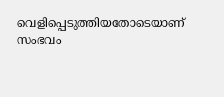വെളിപ്പെടുത്തിയതോടെയാണ് സംഭവം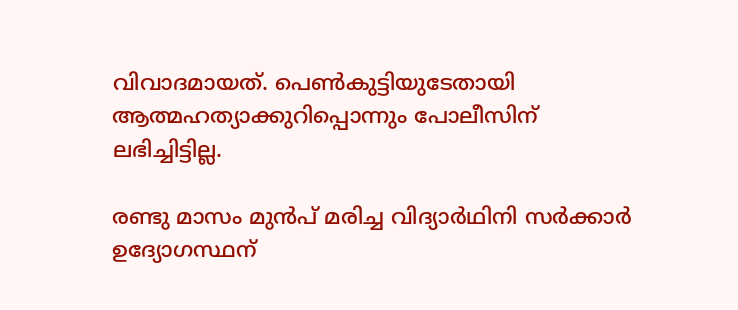വിവാദമായത്. പെണ്‍കുട്ടിയുടേതായി ആത്മഹത്യാക്കുറിപ്പൊന്നും പോലീസിന് ലഭിച്ചിട്ടില്ല.

രണ്ടു മാസം മുന്‍പ് മരിച്ച വിദ്യാര്‍ഥിനി സര്‍ക്കാര്‍ ഉദ്യോഗസ്ഥന്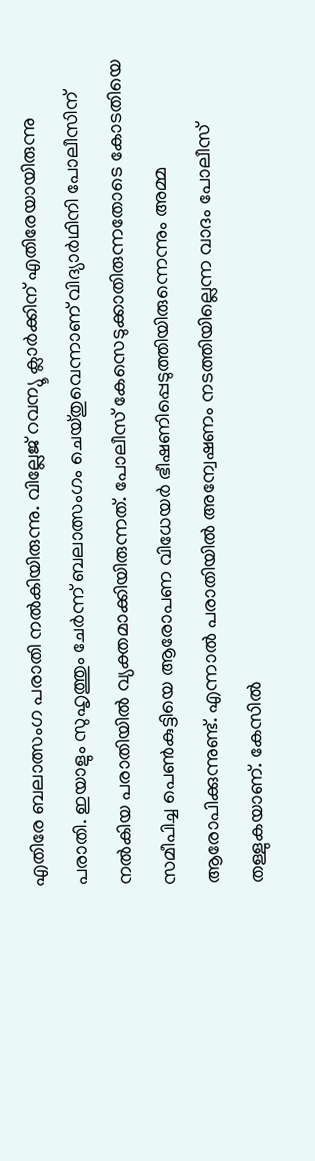എതിരേ ബലാത്സംഗ പരാതി നല്‍കിയിരുന്നു. വില്ലേജ് റവന്യൂ ക്ലാര്‍ക്കിന് എതിരേയായിരുന്നു പരാതി. ഇയാളും സുഹൃത്തും ചേര്‍ന്ന് ബലാത്സംഗം ചെയ്തുവെന്നാണ് വിദ്യാര്‍ഥിനി പോലീസിന് നല്‍കിയ പരാതിയില്‍ വ്യക്തമാക്കിയിരുന്നത്. പോലീസ് കേസെടുക്കാതിരുന്നതോടെ കോടതിയെ സമീപിച്ച പെണ്‍കുട്ടിയെ ആരോപണ വിധേയര്‍ ഭീഷണിപ്പെടുത്തിയിരുന്നെന്നും അമ്മ ആരോപിക്കുന്നുണ്ട്. എന്നാല്‍ പരാതിയില്‍ അന്വേഷണം നടത്തിയില്ലെന്ന വാദം പോലീസ് തള്ളുകയാണ്. കേസില്‍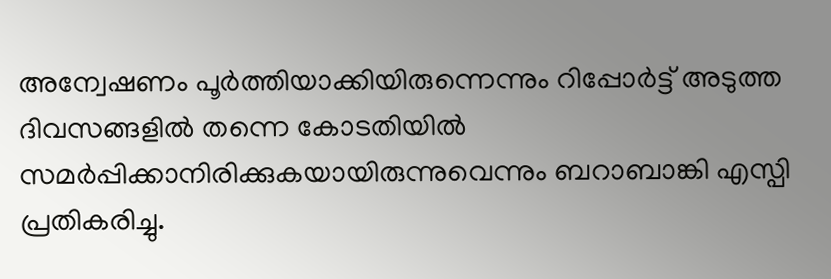അന്വേഷണം പൂര്‍ത്തിയാക്കിയിരുന്നെന്നും റിപ്പോര്‍ട്ട് അടുത്ത ദിവസങ്ങളില്‍ തന്നെ കോടതിയില്‍ സമര്‍പ്പിക്കാനിരിക്കുകയായിരുന്നുവെന്നും ബറാബാങ്കി എസ്പി പ്രതികരിച്ചു.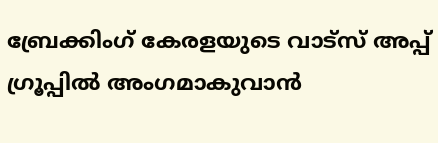ബ്രേക്കിംഗ് കേരളയുടെ വാട്സ് അപ്പ് ഗ്രൂപ്പിൽ അംഗമാകുവാൻ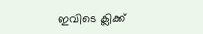ഇവിടെ ക്ലിക്ക്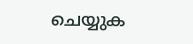ചെയ്യുക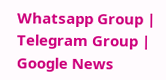Whatsapp Group | Telegram Group | Google News